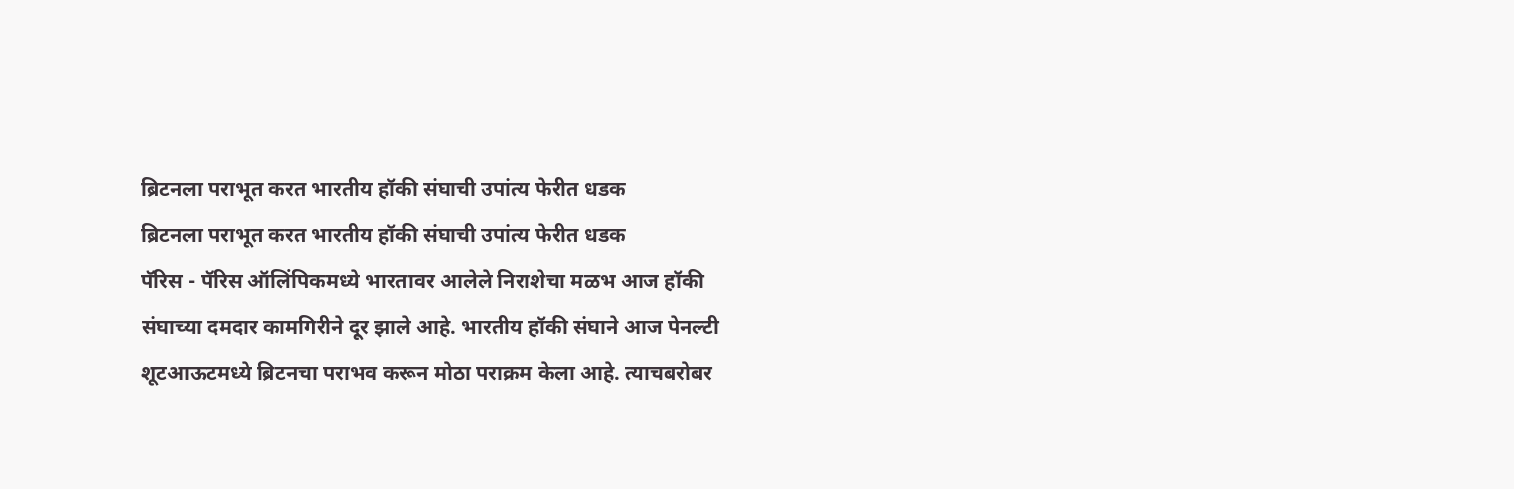ब्रिटनला पराभूत करत भारतीय हॉकी संघाची उपांत्य फेरीत धडक
ब्रिटनला पराभूत करत भारतीय हॉकी संघाची उपांत्य फेरीत धडक
पॅरिस - पॅरिस ऑलिंपिकमध्ये भारतावर आलेले निराशेचा मळभ आज हॉकी संघाच्या दमदार कामगिरीने दूर झाले आहे. भारतीय हॉकी संघाने आज पेनल्टी शूटआऊटमध्ये ब्रिटनचा पराभव करून मोठा पराक्रम केला आहे. त्याचबरोबर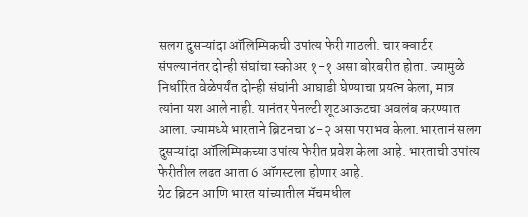सलग दुसऱ्यांदा ऑलिम्पिकची उपांत्य फेरी गाठली. चार क्वार्टर संपल्यानंतर दोन्ही संघांचा स्कोअर १-१ असा बोरबरीत होता. ज्यामुळे निर्धारित वेळेपर्यंत दोन्ही संघांनी आघाडी घेण्याचा प्रयत्न केला, मात्र त्यांना यश आले नाही. यानंतर पेनल्टी शूटआऊटचा अवलंब करण्यात आला. ज्यामध्ये भारताने ब्रिटनचा ४-२ असा पराभव केला.भारतानं सलग दुसऱ्यांदा ऑलिम्पिकच्या उपांत्य फेरीत प्रवेश केला आहे. भारताची उपांत्य फेरीतील लढत आता 6 ऑगस्टला होणार आहे.
ग्रेट ब्रिटन आणि भारत यांच्यातील मॅचमधील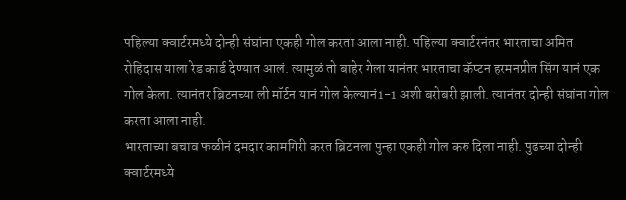पहिल्या क्वार्टरमध्ये दोन्ही संघांना एकही गोल करता आला नाही. पहिल्या क्वार्टरनंतर भारताचा अमित रोहिदास याला रेड कार्ड देण्यात आलं. त्यामुळं तो बाहेर गेला यानंतर भारताचा कॅप्टन हरमनप्रीत सिंग यानं एक गोल केला. त्यानंतर ब्रिटनच्या ली मॉर्टन यानं गोल केल्यानं1-1 अशी बरोबरी झाली. त्यानंतर दोन्ही संघांना गोल करता आला नाही.
भारताच्या बचाव फळीनं दमदार कामगिरी करत ब्रिटनला पुन्हा एकही गोल करु दिला नाही. पुढच्या दोन्ही क्वार्टरमध्ये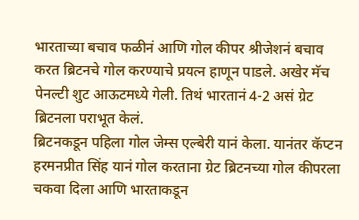भारताच्या बचाव फळीनं आणि गोल कीपर श्रीजेशनं बचाव करत ब्रिटनचे गोल करण्याचे प्रयत्न हाणून पाडले. अखेर मॅच पेनल्टी शुट आऊटमध्ये गेली. तिथं भारतानं 4-2 असं ग्रेट ब्रिटनला पराभूत केलं.
ब्रिटनकडून पहिला गोल जेम्स एल्बेरी यानं केला. यानंतर कॅप्टन हरमनप्रीत सिंह यानं गोल करताना ग्रेट ब्रिटनच्या गोल कीपरला चकवा दिला आणि भारताकडून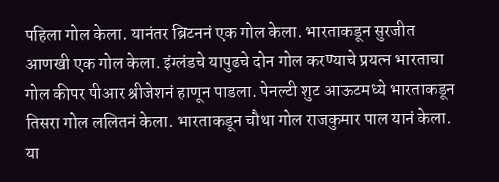पहिला गोल केला. यानंतर ब्रिटननं एक गोल केला. भारताकडून सुरजीत आणखी एक गोल केला. इंग्लंडचे यापुढचे दोन गोल करण्याचे प्रयत्न भारताचा गोल कीपर पीआर श्रीजेशनं हाणून पाडला. पेनल्टी शुट आऊटमध्ये भारताकडून तिसरा गोल ललितनं केला. भारताकडून चौथा गोल राजकुमार पाल यानं केला.
या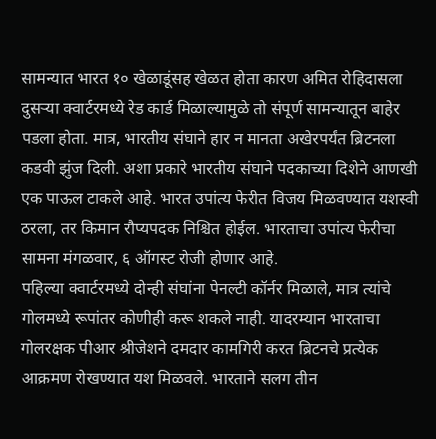सामन्यात भारत १० खेळाडूंसह खेळत होता कारण अमित रोहिदासला दुसऱ्या क्वार्टरमध्ये रेड कार्ड मिळाल्यामुळे तो संपूर्ण सामन्यातून बाहेर पडला होता. मात्र, भारतीय संघाने हार न मानता अखेरपर्यंत ब्रिटनला कडवी झुंज दिली. अशा प्रकारे भारतीय संघाने पदकाच्या दिशेने आणखी एक पाऊल टाकले आहे. भारत उपांत्य फेरीत विजय मिळवण्यात यशस्वी ठरला, तर किमान रौप्यपदक निश्चित होईल. भारताचा उपांत्य फेरीचा सामना मंगळवार, ६ ऑगस्ट रोजी होणार आहे.
पहिल्या क्वार्टरमध्ये दोन्ही संघांना पेनल्टी कॉर्नर मिळाले, मात्र त्यांचे गोलमध्ये रूपांतर कोणीही करू शकले नाही. यादरम्यान भारताचा गोलरक्षक पीआर श्रीजेशने दमदार कामगिरी करत ब्रिटनचे प्रत्येक आक्रमण रोखण्यात यश मिळवले. भारताने सलग तीन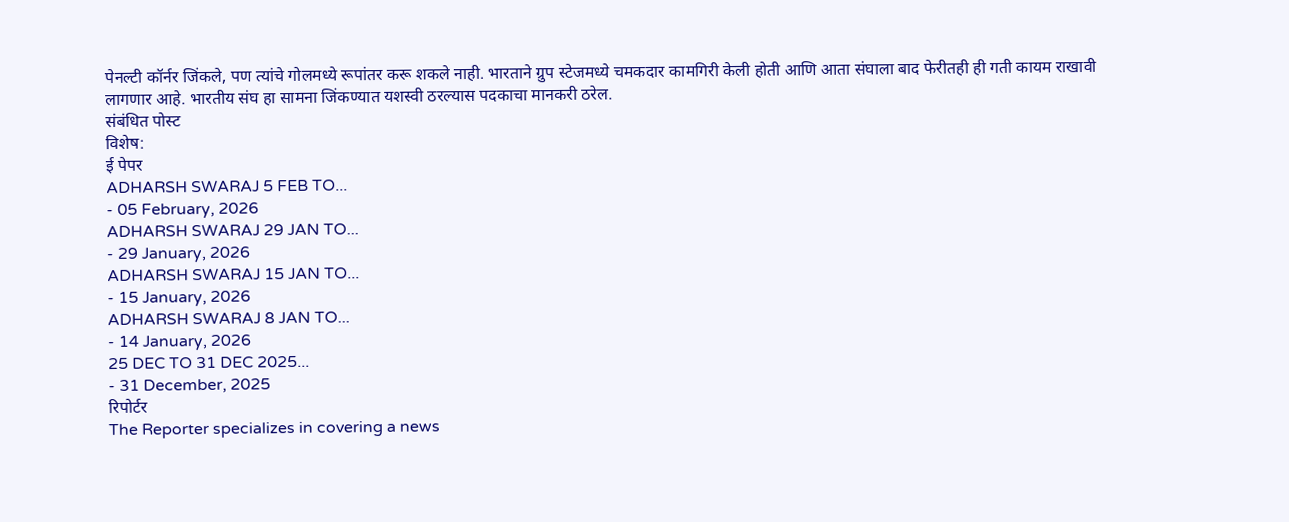पेनल्टी कॉर्नर जिंकले, पण त्यांचे गोलमध्ये रूपांतर करू शकले नाही. भारताने ग्रुप स्टेजमध्ये चमकदार कामगिरी केली होती आणि आता संघाला बाद फेरीतही ही गती कायम राखावी लागणार आहे. भारतीय संघ हा सामना जिंकण्यात यशस्वी ठरल्यास पदकाचा मानकरी ठरेल.
संबंधित पोस्ट
विशेष:
ई पेपर
ADHARSH SWARAJ 5 FEB TO...
- 05 February, 2026
ADHARSH SWARAJ 29 JAN TO...
- 29 January, 2026
ADHARSH SWARAJ 15 JAN TO...
- 15 January, 2026
ADHARSH SWARAJ 8 JAN TO...
- 14 January, 2026
25 DEC TO 31 DEC 2025...
- 31 December, 2025
रिपोर्टर
The Reporter specializes in covering a news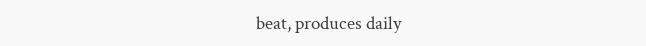beat, produces daily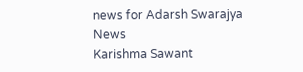news for Adarsh Swarajya News
Karishma Sawant